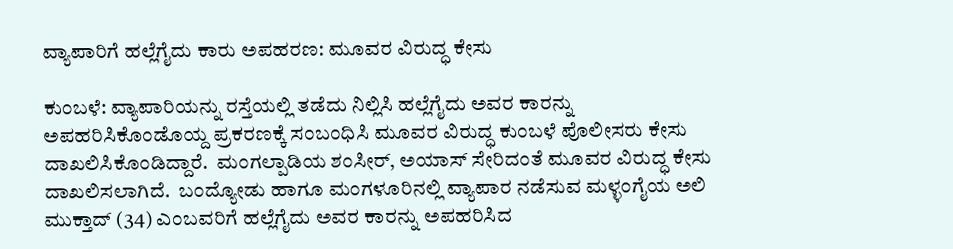ವ್ಯಾಪಾರಿಗೆ ಹಲ್ಲೆಗೈದು ಕಾರು ಅಪಹರಣ: ಮೂವರ ವಿರುದ್ಧ ಕೇಸು

ಕುಂಬಳೆ: ವ್ಯಾಪಾರಿಯನ್ನು ರಸ್ತೆಯಲ್ಲಿ ತಡೆದು ನಿಲ್ಲಿಸಿ ಹಲ್ಲೆಗೈದು ಅವರ ಕಾರನ್ನು ಅಪಹರಿಸಿಕೊಂಡೊಯ್ದ ಪ್ರಕರಣಕ್ಕೆ ಸಂಬಂಧಿಸಿ ಮೂವರ ವಿರುದ್ಧ ಕುಂಬಳೆ ಪೊಲೀಸರು ಕೇಸು ದಾಖಲಿಸಿಕೊಂಡಿದ್ದಾರೆ.  ಮಂಗಲ್ಪಾಡಿಯ ಶಂಸೀರ್, ಅಯಾಸ್ ಸೇರಿದಂತೆ ಮೂವರ ವಿರುದ್ಧ ಕೇಸು ದಾಖಲಿಸಲಾಗಿದೆ.  ಬಂದ್ಯೋಡು ಹಾಗೂ ಮಂಗಳೂರಿನಲ್ಲಿ ವ್ಯಾಪಾರ ನಡೆಸುವ ಮಳ್ಳಂಗೈಯ ಅಲಿ ಮುಕ್ತಾದ್ (34) ಎಂಬವರಿಗೆ ಹಲ್ಲೆಗೈದು ಅವರ ಕಾರನ್ನು ಅಪಹರಿಸಿದ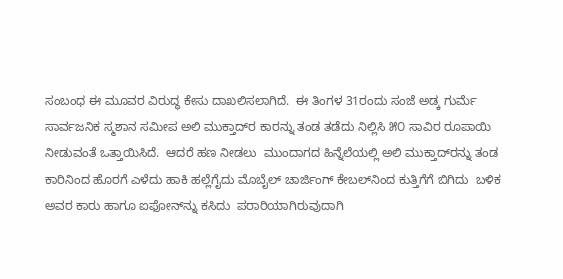ಸಂಬಂಧ ಈ ಮೂವರ ವಿರುದ್ಧ ಕೇಸು ದಾಖಲಿಸಲಾಗಿದೆ.  ಈ ತಿಂಗಳ 31ರಂದು ಸಂಜೆ ಅಡ್ಕ ಗುರ್ಮೆ ಸಾರ್ವಜನಿಕ ಸ್ಮಶಾನ ಸಮೀಪ ಅಲಿ ಮುಕ್ತಾದ್‌ರ ಕಾರನ್ನು ತಂಡ ತಡೆದು ನಿಲ್ಲಿಸಿ ೫೦ ಸಾವಿರ ರೂಪಾಯಿ ನೀಡುವಂತೆ ಒತ್ತಾಯಿಸಿದೆ.  ಆದರೆ ಹಣ ನೀಡಲು  ಮುಂದಾಗದ ಹಿನ್ನೆಲೆಯಲ್ಲಿ ಅಲಿ ಮುಕ್ತಾದ್‌ರನ್ನು ತಂಡ ಕಾರಿನಿಂದ ಹೊರಗೆ ಎಳೆದು ಹಾಕಿ ಹಲ್ಲೆಗೈದು ಮೊಬೈಲ್ ಚಾರ್ಜಿಂಗ್ ಕೇಬಲ್‌ನಿಂದ ಕುತ್ತಿಗೆಗೆ ಬಿಗಿದು  ಬಳಿಕ ಅವರ ಕಾರು ಹಾಗೂ ಐಫೋನ್‌ನ್ನು ಕಸಿದು  ಪರಾರಿಯಾಗಿರುವುದಾಗಿ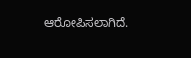ಆರೋಪಿಸಲಾಗಿದೆ.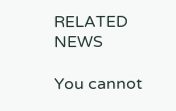RELATED NEWS

You cannot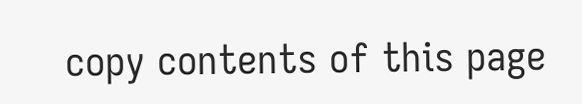copy contents of this page